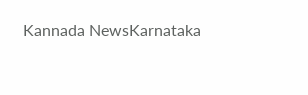Kannada NewsKarnataka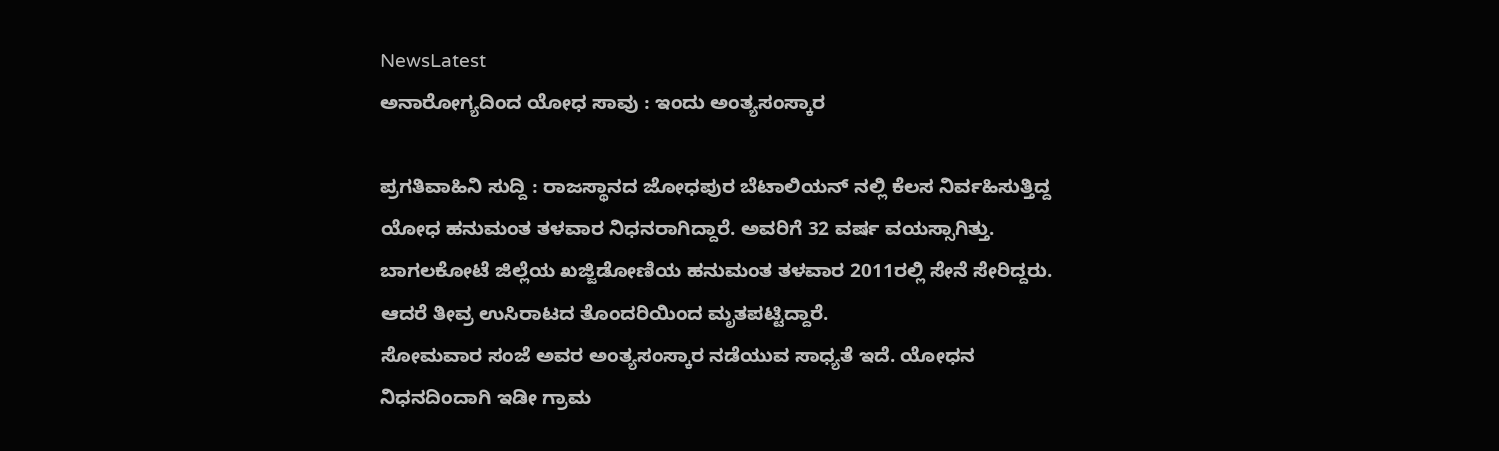NewsLatest
ಅನಾರೋಗ್ಯದಿಂದ ಯೋಧ ಸಾವು : ಇಂದು ಅಂತ್ಯಸಂಸ್ಕಾರ

ಪ್ರಗತಿವಾಹಿನಿ ಸುದ್ದಿ : ರಾಜಸ್ಥಾನದ ಜೋಧಪುರ ಬೆಟಾಲಿಯನ್ ನಲ್ಲಿ ಕೆಲಸ ನಿರ್ವಹಿಸುತ್ತಿದ್ದ ಯೋಧ ಹನುಮಂತ ತಳವಾರ ನಿಧನರಾಗಿದ್ದಾರೆ. ಅವರಿಗೆ 32 ವರ್ಷ ವಯಸ್ಸಾಗಿತ್ತು.
ಬಾಗಲಕೋಟೆ ಜಿಲ್ಲೆಯ ಖಜ್ಜಿಡೋಣಿಯ ಹನುಮಂತ ತಳವಾರ 2011ರಲ್ಲಿ ಸೇನೆ ಸೇರಿದ್ದರು. ಆದರೆ ತೀವ್ರ ಉಸಿರಾಟದ ತೊಂದರಿಯಿಂದ ಮೃತಪಟ್ಟಿದ್ದಾರೆ.
ಸೋಮವಾರ ಸಂಜೆ ಅವರ ಅಂತ್ಯಸಂಸ್ಕಾರ ನಡೆಯುವ ಸಾಧ್ಯತೆ ಇದೆ. ಯೋಧನ ನಿಧನದಿಂದಾಗಿ ಇಡೀ ಗ್ರಾಮ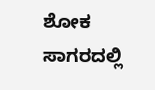ಶೋಕ ಸಾಗರದಲ್ಲಿ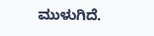ಮುಳುಗಿದೆ.